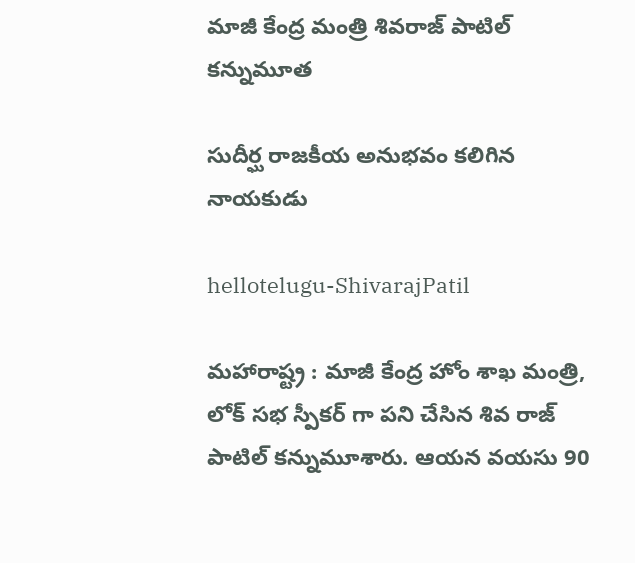మాజీ కేంద్ర మంత్రి శివ‌రాజ్ పాటిల్ క‌న్నుమూత

సుదీర్ఘ రాజ‌కీయ అనుభ‌వం క‌లిగిన నాయ‌కుడు

hellotelugu-ShivarajPatil

మ‌హారాష్ట్ర : మాజీ కేంద్ర హోం శాఖ మంత్రి, లోక్ సభ స్పీక‌ర్ గా ప‌ని చేసిన శివ రాజ్ పాటిల్ క‌న్నుమూశారు. ఆయ‌న వ‌య‌సు 90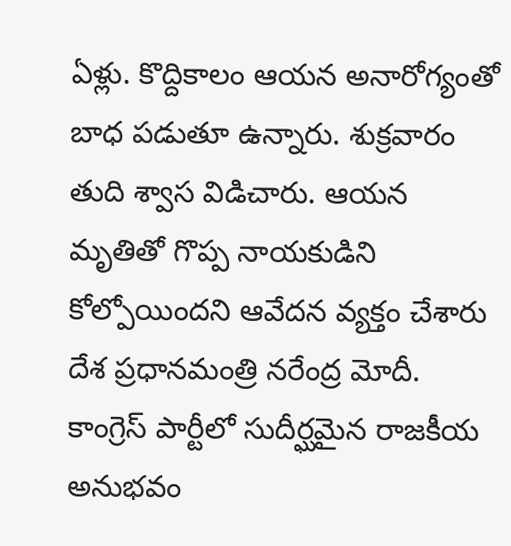ఏళ్లు. కొద్దికాలం ఆయ‌న అనారోగ్యంతో బాధ ప‌డుతూ ఉన్నారు. శుక్ర‌వారం తుది శ్వాస విడిచారు. ఆయ‌న మృతితో గొప్ప నాయ‌కుడిని కోల్పోయింద‌ని ఆవేద‌న వ్య‌క్తం చేశారు దేశ ప్ర‌ధాన‌మంత్రి న‌రేంద్ర మోదీ. కాంగ్రెస్ పార్టీలో సుదీర్ఘ‌మైన రాజ‌కీయ అనుభ‌వం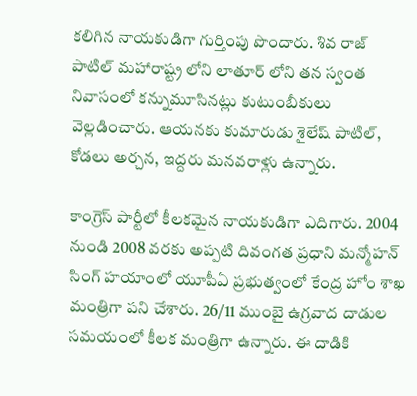క‌లిగిన నాయ‌కుడిగా గుర్తింపు పొందారు. శివ రాజ్ పాటిల్ మ‌హారాష్ట్ర లోని లాతూర్ లోని త‌న స్వంత నివాసంలో క‌న్నుమూసిన‌ట్లు కుటుంబీకులు వెల్ల‌డించారు. ఆయ‌న‌కు కుమారుడు శైలేష్ పాటిల్, కోడ‌లు అర్చ‌న‌, ఇద్ద‌రు మ‌న‌వ‌రాళ్లు ఉన్నారు.

కాంగ్రెస్ పార్టీలో కీల‌క‌మైన నాయ‌కుడిగా ఎదిగారు. 2004 నుండి 2008 వ‌ర‌కు అప్ప‌టి దివంగ‌త ప్ర‌ధాని మన్మోహ‌న్ సింగ్ హ‌యాంలో యూపీఏ ప్ర‌భుత్వంలో కేంద్ర హోం శాఖ మంత్రిగా ప‌ని చేశారు. 26/11 ముంబై ఉగ్రవాద దాడుల సమయంలో కీల‌క మంత్రిగా ఉన్నారు. ఈ దాడికి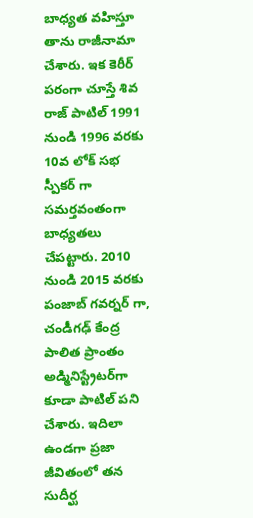బాధ్య‌త వ‌హిస్తూ తాను రాజీనామా చేశారు. ఇక కెరీర్ ప‌రంగా చూస్తే శివ రాజ్ పాటిల్ 1991 నుండి 1996 వ‌ర‌కు 10వ లోక్ స‌భ స్పీక‌ర్ గా స‌మ‌ర్త‌వంతంగా బాధ్య‌త‌లు చేప‌ట్టారు. 2010 నుండి 2015 వ‌ర‌కు పంజాబ్ గ‌వ‌ర్న‌ర్ గా, చండీగఢ్ కేంద్ర పాలిత ప్రాంతం అడ్మినిస్ట్రేటర్‌గా కూడా పాటిల్ ప‌ని చేశారు. ఇదిలా ఉండ‌గా ప్రజా జీవితంలో తన సుదీర్ఘ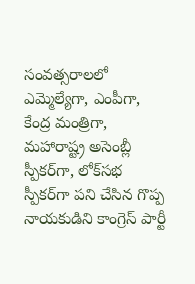సంవత్సరాలలో ఎమ్మెల్యేగా, ఎంపీగా, కేంద్ర మంత్రిగా, మహారాష్ట్ర అసెంబ్లీ స్పీకర్‌గా, లోక్‌సభ స్పీకర్‌గా ప‌ని చేసిన గొప్ప నాయ‌కుడిని కాంగ్రెస్ పార్టీ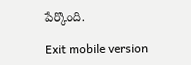పేర్కొంది.

Exit mobile version